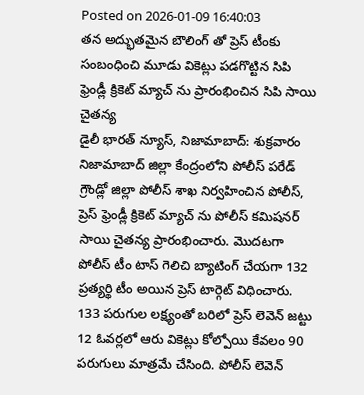Posted on 2026-01-09 16:40:03
తన అద్భుతమైన బౌలింగ్ తో ప్రెస్ టీంకు సంబంధించి మూడు వికెట్లు పడగొట్టిన సిపి
ఫ్రెండ్లీ క్రికెట్ మ్యాచ్ ను ప్రారంభించిన సిపి సాయి చైతన్య
డైలీ భారత్ న్యూస్, నిజామాబాద్: శుక్రవారం నిజామాబాద్ జిల్లా కేంద్రంలోని పోలీస్ పరేడ్ గ్రౌండ్లో జిల్లా పోలీస్ శాఖ నిర్వహించిన పోలీస్, ప్రెస్ ఫ్రెండ్లీ క్రికెట్ మ్యాచ్ ను పోలీస్ కమిషనర్ సాయి చైతన్య ప్రారంభించారు. మొదటగా పోలీస్ టీం టాస్ గెలిచి బ్యాటింగ్ చేయగా 132 ప్రత్యర్థి టీం అయిన ప్రెస్ టార్గెట్ విధించారు. 133 పరుగుల లక్ష్యంతో బరిలో ప్రెస్ లెవెన్ జట్టు 12 ఓవర్లలో ఆరు వికెట్లు కోల్పోయి కేవలం 90 పరుగులు మాత్రమే చేసింది. పోలీస్ లెవెన్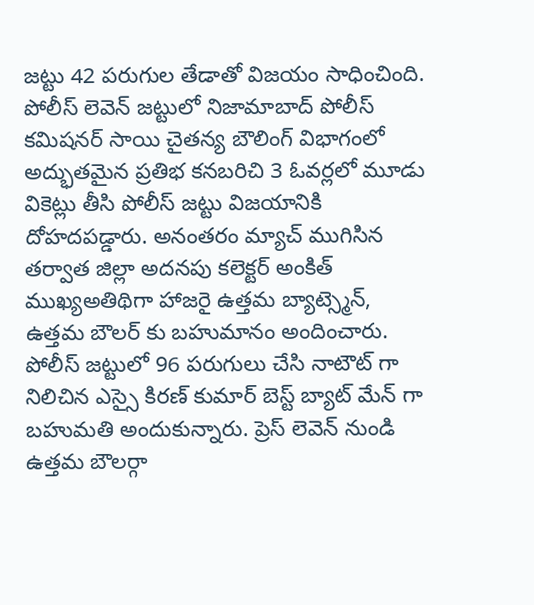జట్టు 42 పరుగుల తేడాతో విజయం సాధించింది. పోలీస్ లెవెన్ జట్టులో నిజామాబాద్ పోలీస్ కమిషనర్ సాయి చైతన్య బౌలింగ్ విభాగంలో అద్భుతమైన ప్రతిభ కనబరిచి 3 ఓవర్లలో మూడు వికెట్లు తీసి పోలీస్ జట్టు విజయానికి దోహదపడ్డారు. అనంతరం మ్యాచ్ ముగిసిన తర్వాత జిల్లా అదనపు కలెక్టర్ అంకిత్ ముఖ్యఅతిథిగా హాజరై ఉత్తమ బ్యాట్స్మెన్, ఉత్తమ బౌలర్ కు బహుమానం అందించారు. పోలీస్ జట్టులో 96 పరుగులు చేసి నాటౌట్ గా నిలిచిన ఎస్సై కిరణ్ కుమార్ బెస్ట్ బ్యాట్ మేన్ గా బహుమతి అందుకున్నారు. ప్రెస్ లెవెన్ నుండి ఉత్తమ బౌలర్గా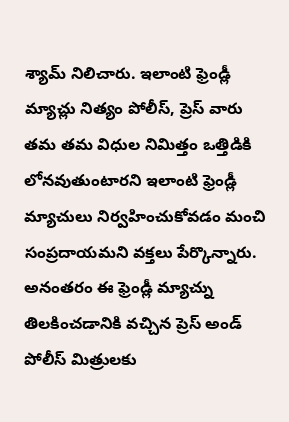శ్యామ్ నిలిచారు. ఇలాంటి ఫ్రెండ్లీ మ్యాచ్లు నిత్యం పోలీస్, ప్రెస్ వారు తమ తమ విధుల నిమిత్తం ఒత్తిడికి లోనవుతుంటారని ఇలాంటి ఫ్రెండ్లీ మ్యాచులు నిర్వహించుకోవడం మంచి సంప్రదాయమని వక్తలు పేర్కొన్నారు. అనంతరం ఈ ఫ్రెండ్లీ మ్యాచ్ను తిలకించడానికి వచ్చిన ప్రెస్ అండ్ పోలీస్ మిత్రులకు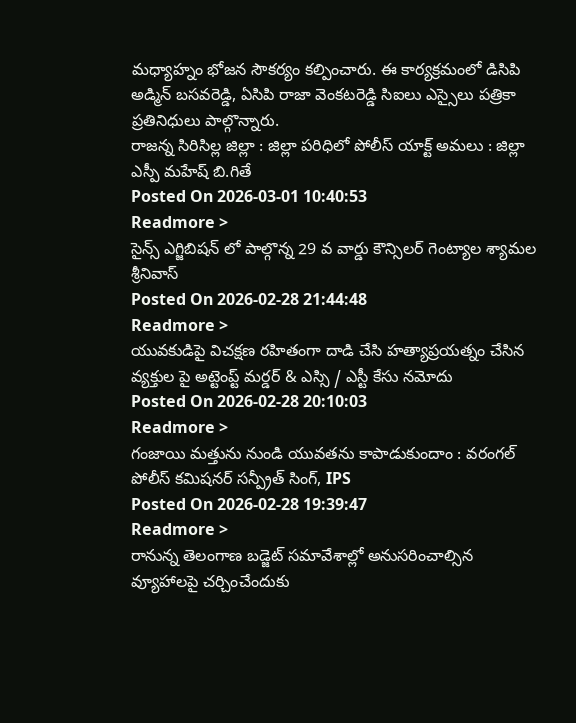మధ్యాహ్నం భోజన సౌకర్యం కల్పించారు. ఈ కార్యక్రమంలో డిసిపి అడ్మిన్ బసవరెడ్డి, ఏసిపి రాజా వెంకటరెడ్డి సిఐలు ఎస్సైలు పత్రికా ప్రతినిధులు పాల్గొన్నారు.
రాజన్న సిరిసిల్ల జిల్లా : జిల్లా పరిధిలో పోలీస్ యాక్ట్ అమలు : జిల్లా ఎస్పీ మహేష్ బి.గితే
Posted On 2026-03-01 10:40:53
Readmore >
సైన్స్ ఎగ్జిబిషన్ లో పాల్గొన్న 29 వ వార్డు కౌన్సిలర్ గెంట్యాల శ్యామల శ్రీనివాస్
Posted On 2026-02-28 21:44:48
Readmore >
యువకుడిపై విచక్షణ రహితంగా దాడి చేసి హత్యాప్రయత్నం చేసిన వ్యక్తుల పై అట్టెంప్ట్ మర్డర్ & ఎస్సి / ఎస్టీ కేసు నమోదు
Posted On 2026-02-28 20:10:03
Readmore >
గంజాయి మత్తును నుండి యువతను కాపాడుకుందాం : వరంగల్ పోలీస్ కమిషనర్ సన్ప్రీత్ సింగ్, IPS
Posted On 2026-02-28 19:39:47
Readmore >
రానున్న తెలంగాణ బడ్జెట్ సమావేశాల్లో అనుసరించాల్సిన వ్యూహాలపై చర్చించేందుకు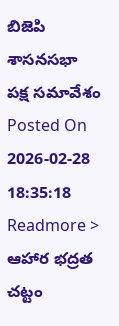బిజెపి శాసనసభా పక్ష సమావేశం
Posted On 2026-02-28 18:35:18
Readmore >
ఆహార భద్రత చట్టం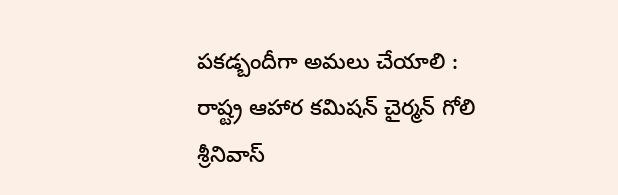పకడ్బందీగా అమలు చేయాలి : రాష్ట్ర ఆహార కమిషన్ చైర్మన్ గోలి శ్రీనివాస్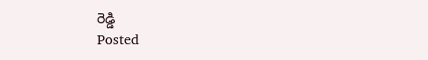రెడ్డి
Posted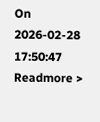On 2026-02-28 17:50:47
Readmore >